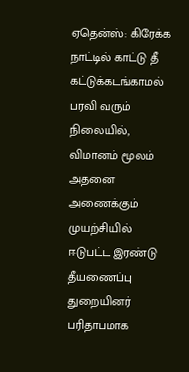ஏதென்ஸ்: கிரேக்க நாட்டில் காட்டு தீ கட்டுக்கடங்காமல் பரவி வரும் நிலையில், விமானம் மூலம் அதனை அணைக்கும் முயற்சியில் ஈடுபட்ட இரண்டு தீயணைப்பு துறையினர் பரிதாபமாக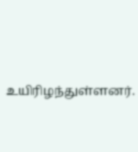உயிரிழந்துள்ளனர்.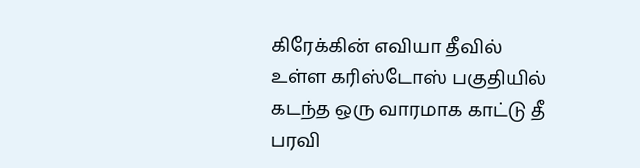கிரேக்கின் எவியா தீவில் உள்ள கரிஸ்டோஸ் பகுதியில் கடந்த ஒரு வாரமாக காட்டு தீ பரவி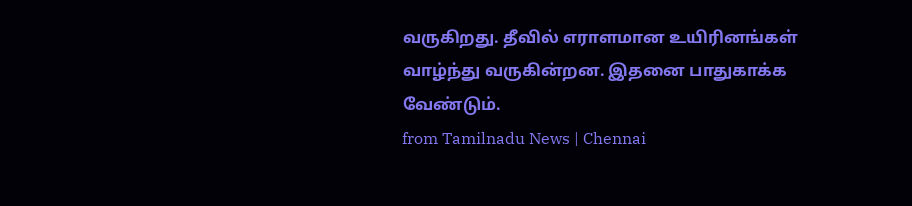வருகிறது. தீவில் எராளமான உயிரினங்கள் வாழ்ந்து வருகின்றன. இதனை பாதுகாக்க வேண்டும்.
from Tamilnadu News | Chennai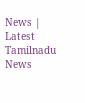News | Latest Tamilnadu News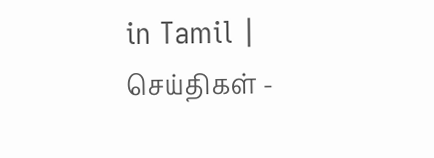in Tamil | செய்திகள் -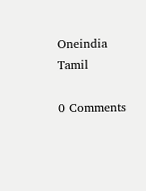Oneindia Tamil

0 Comments